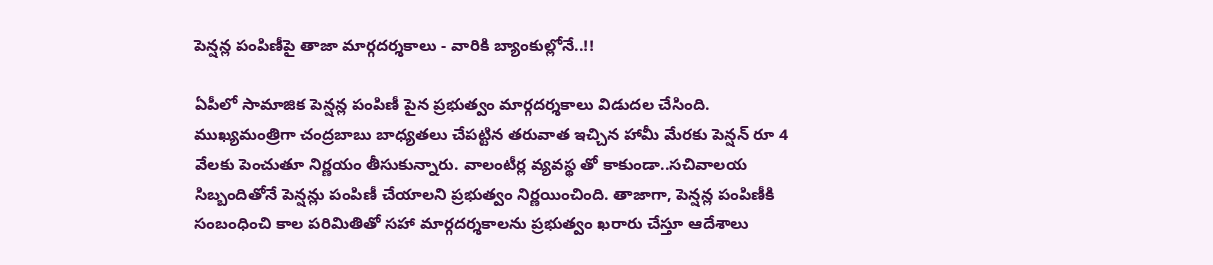పెన్షన్ల పంపిణీపై తాజా మార్గదర్శకాలు - వారికి బ్యాంకుల్లోనే..!!

ఏపీలో సామాజిక పెన్షన్ల పంపిణీ పైన ప్రభుత్వం మార్గదర్శకాలు విడుదల చేసింది. ముఖ్యమంత్రిగా చంద్రబాబు బాధ్యతలు చేపట్టిన తరువాత ఇచ్చిన హామీ మేరకు పెన్షన్ రూ 4 వేలకు పెంచుతూ నిర్ణయం తీసుకున్నారు. వాలంటీర్ల వ్యవస్థ తో కాకుండా..సచివాలయ సిబ్బందితోనే పెన్షన్లు పంపిణీ చేయాలని ప్రభుత్వం నిర్ణయించింది. తాజాగా, పెన్షన్ల పంపిణీకి సంబంధించి కాల పరిమితితో సహా మార్గదర్శకాలను ప్రభుత్వం ఖరారు చేస్తూ ఆదేశాలు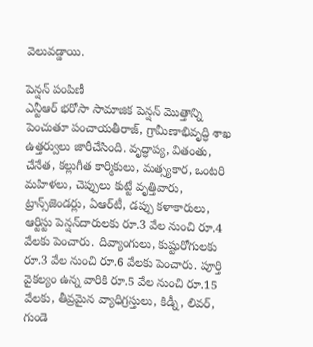వెలువడ్డాయి.

పెన్షన్ పంపిణీ
ఎన్టీఆర్‌ భరోసా సామాజిక పెన్షన్‌ మొత్తాన్ని పెంచుతూ పంచాయతీరాజ్‌, గ్రామీణాభివృద్ధి శాఖ ఉత్తర్వులు జారీచేసింది. వృద్ధాప్య, వితంతు, చేనేత, కల్లుగీత కార్మికులు, మత్స్యకార, ఒంటరి మహిళలు, చెప్పులు కుట్టే వృత్తివారు, ట్రాన్స్‌జెండర్లు, ఏఆర్‌టీ, డప్పు కళాకారులు, ఆర్టిస్టు పెన్షన్‌దారులకు రూ.3 వేల నుంచి రూ.4 వేలకు పెంచారు. దివ్యాంగులు, కుష్టురోగులకు రూ.3 వేల నుంచి రూ.6 వేలకు పెంచారు. పూర్తి వైకల్యం ఉన్న వారికి రూ.5 వేల నుంచి రూ.15 వేలకు, తీవ్రమైన వ్యాధిగ్రస్తులు, కిడ్నీ, లివర్‌, గుండె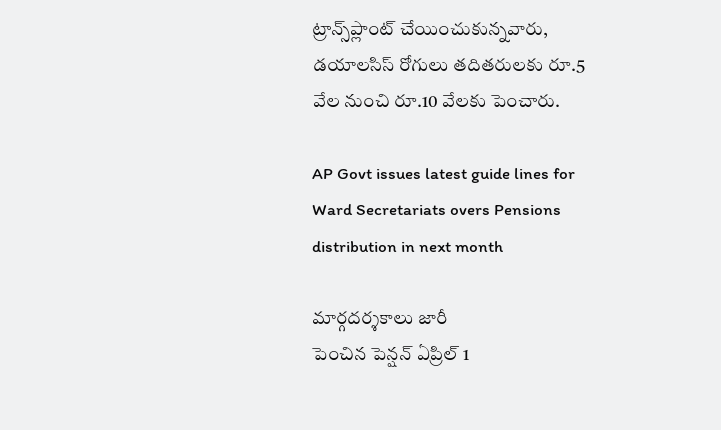ట్రాన్స్‌ప్లాంట్‌ చేయించుకున్నవారు, డయాలసిస్‌ రోగులు తదితరులకు రూ.5 వేల నుంచి రూ.10 వేలకు పెంచారు.

AP Govt issues latest guide lines for Ward Secretariats overs Pensions distribution in next month

మార్గదర్శకాలు జారీ
పెంచిన పెన్షన్‌ ఏప్రిల్‌ 1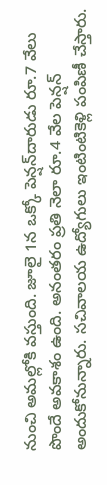నుంచి అమల్లోకి వస్తుంది. జూలై 1న ఒక్కో పెన్షన్‌దారుడు రూ.7 వేలు పొందే అవకాశం ఉంది. అనంతరం ప్రతి నెలా రూ.4 వేల పెన్షన్‌ అందుకోనున్నారు. సచివాలయ ఉద్యోగులు ఇంటింటికెళ్లి పంపిణీ చేస్తారు.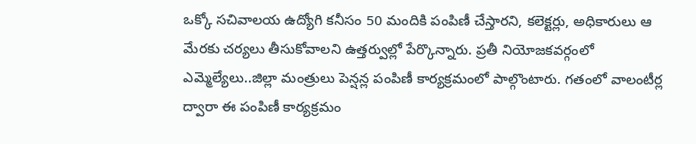ఒక్కో సచివాలయ ఉద్యోగి కనీసం 50 మందికి పంపిణీ చేస్తారని, కలెక్టర్లు, అధికారులు ఆ మేరకు చర్యలు తీసుకోవాలని ఉత్తర్వుల్లో పేర్కొన్నారు. ప్రతీ నియోజకవర్గంలో ఎమ్మెల్యేలు..జిల్లా మంత్రులు పెన్షన్ల పంపిణీ కార్యక్రమంలో పాల్గొంటారు. గతంలో వాలంటీర్ల ద్వారా ఈ పంపిణీ కార్యక్రమం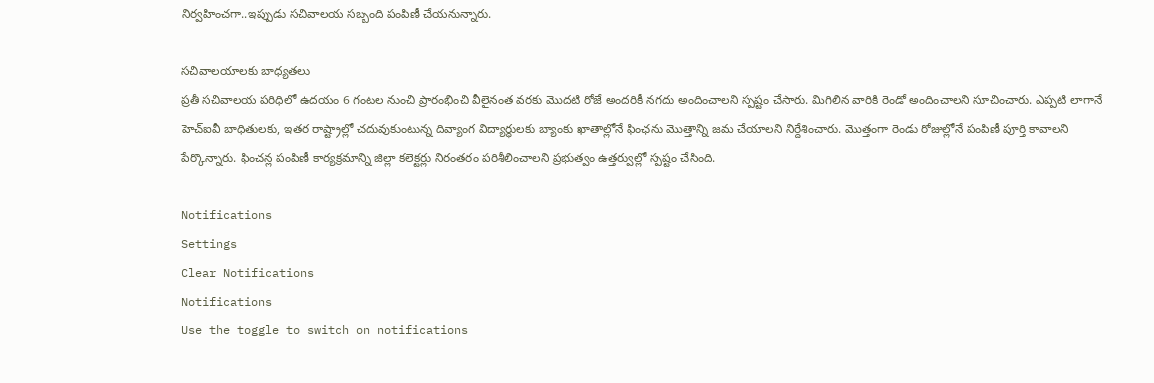నిర్వహించగా..ఇప్పుడు సచివాలయ సబ్బంది పంపిణీ చేయనున్నారు.

సచివాలయాలకు బాధ్యతలు
ప్రతీ సచివాలయ పరిధిలో ఉదయం 6 గంటల నుంచి ప్రారంభించి వీలైనంత వరకు మొదటి రోజే అందరికీ నగదు అందించాలని స్పష్టం చేసారు. మిగిలిన వారికి రెండో అందించాలని సూచించారు. ఎప్పటి లాగానే హెచ్ఐవీ బాధితులకు, ఇతర రాష్ట్రాల్లో చదువుకుంటున్న దివ్యాంగ విద్యార్ధులకు బ్యాంకు ఖాతాల్లోనే ఫింఛను మొత్తాన్ని జమ చేయాలని నిర్దేశించారు. మొత్తంగా రెండు రోజుల్లోనే పంపిణీ పూర్తి కావాలని పేర్కొన్నారు. ఫించన్ల పంపిణీ కార్యక్రమాన్ని జిల్లా కలెక్టర్లు నిరంతరం పరిశీలించాలని ప్రభుత్వం ఉత్తర్వుల్లో స్పష్టం చేసింది.

Notifications
Settings
Clear Notifications
Notifications
Use the toggle to switch on notifications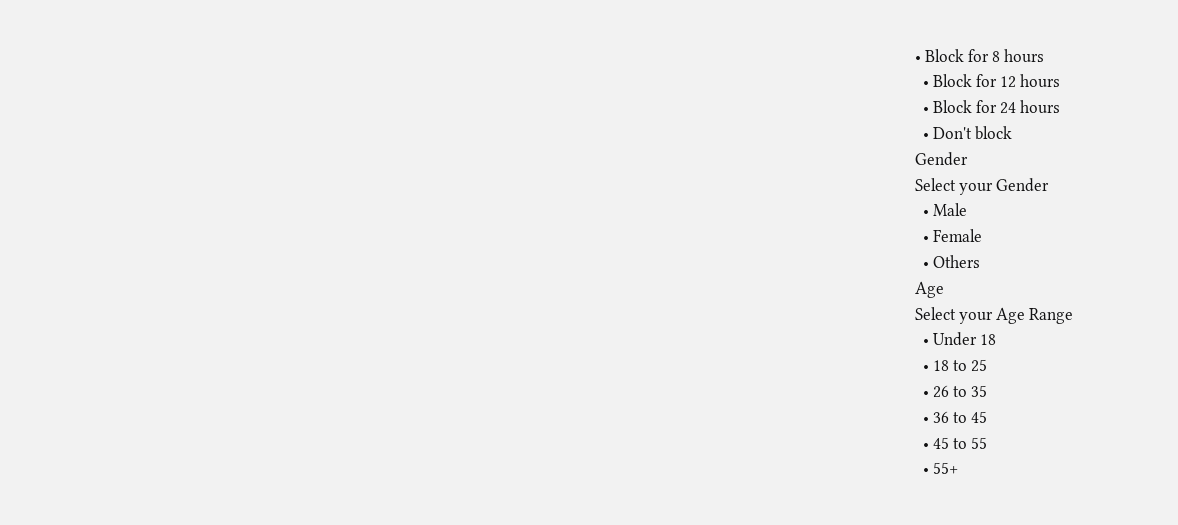• Block for 8 hours
  • Block for 12 hours
  • Block for 24 hours
  • Don't block
Gender
Select your Gender
  • Male
  • Female
  • Others
Age
Select your Age Range
  • Under 18
  • 18 to 25
  • 26 to 35
  • 36 to 45
  • 45 to 55
  • 55+